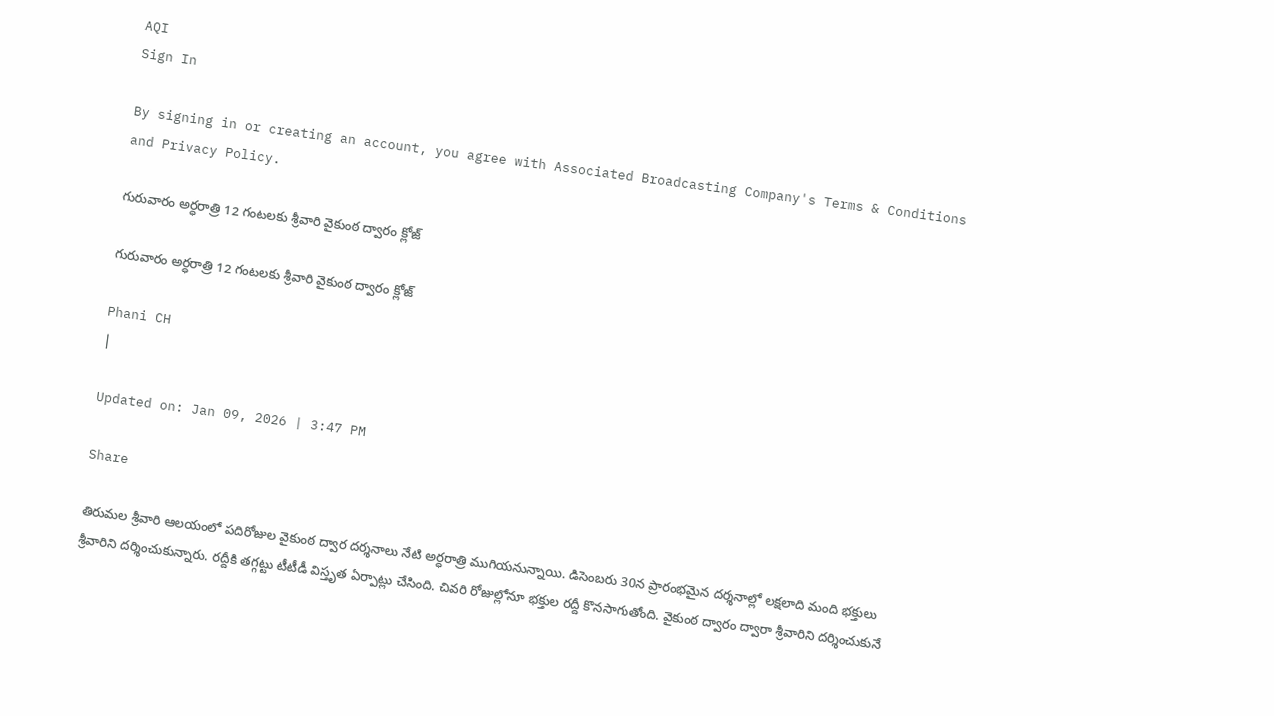AQI
Sign In

By signing in or creating an account, you agree with Associated Broadcasting Company's Terms & Conditions and Privacy Policy.

గురువారం అర్ధరాత్రి 12 గంటలకు శ్రీవారి వైకుంఠ ద్వారం క్లోజ్‌

గురువారం అర్ధరాత్రి 12 గంటలకు శ్రీవారి వైకుంఠ ద్వారం క్లోజ్‌

Phani CH
|

Updated on: Jan 09, 2026 | 3:47 PM

Share

తిరుమల శ్రీవారి ఆలయంలో పదిరోజుల వైకుంఠ ద్వార దర్శనాలు నేటి అర్ధరాత్రి ముగియనున్నాయి. డిసెంబరు 30న ప్రారంభమైన దర్శనాల్లో లక్షలాది మంది భక్తులు శ్రీవారిని దర్శించుకున్నారు. రద్దీకి తగ్గట్టు టీటీడీ విస్తృత ఏర్పాట్లు చేసింది. చివరి రోజుల్లోనూ భక్తుల రద్దీ కొనసాగుతోంది. వైకుంఠ ద్వారం ద్వారా శ్రీవారిని దర్శించుకునే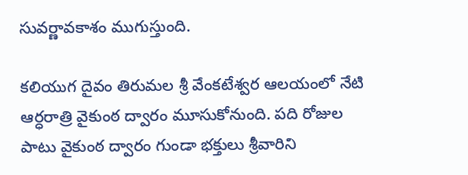సువర్ణావకాశం ముగుస్తుంది.

కలియుగ దైవం తిరుమల శ్రీ వేంకటేశ్వర ఆలయంలో నేటి ఆర్ధరాత్రి వైకుంఠ ద్వారం మూసుకోనుంది. పది రోజుల పాటు వైకుంఠ ద్వారం గుండా భక్తులు శ్రీవారిని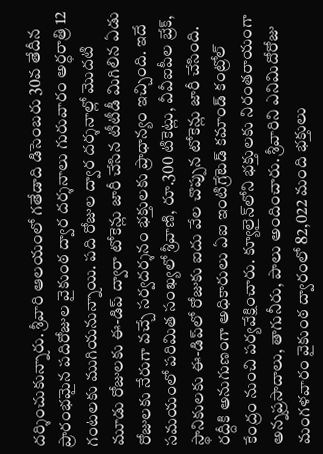దర్శించుకున్నారు. శ్రీవారి ఆలయంలో గతేడాది డిసెంబరు 30వ తేదీన ప్రారంభమైన పదిరోజుల వైకుంఠ ద్వార దర్శనాలు గురువారం అర్ధరాత్రి 12 గంటలకు ముగియనున్నాయి. పది రోజుల ద్వార దర్శనాల్లో మొదటి మూడు రోజులకు ఈ-డిప్‌ ద్వారా టోకెన్లు జారీ చేసిన టీటీడీ మిగిలిన ఏడు రోజులకు నేరుగా వచ్చే సర్వదర్శనం భక్తులకు ప్రాధాన్యం ఇచ్చింది. ఇదే సమయంలో పరిమిత సంఖ్యలో శ్రీవాణి, రూ.300 టికెట్లు, వీవీఐపీల బ్రేక్, స్థానికులకు ఈ-డిప్‌లో రోజుకు ఐదు వేల చొప్పున టోకెన్లు జారీ చేసింది. రద్దీకి అనుగుణంగా అధికారులు ఏఐ ఇంటిగ్రేటెడ్‌ కమాండ్‌ కంట్రోల్‌ కేంద్రం నుంచి పర్యవేక్షించారు. క్యూలైన్‌లోని భక్తులకు నిరంతరాయంగా అన్నప్రసాదాలు, తాగునీరు, పాలు అందించారు. శ్రీవారిని ఎనిమిదోరోజు మంగళవారం వైకుంఠ ద్వారంలో 82,022 మంది భక్తులు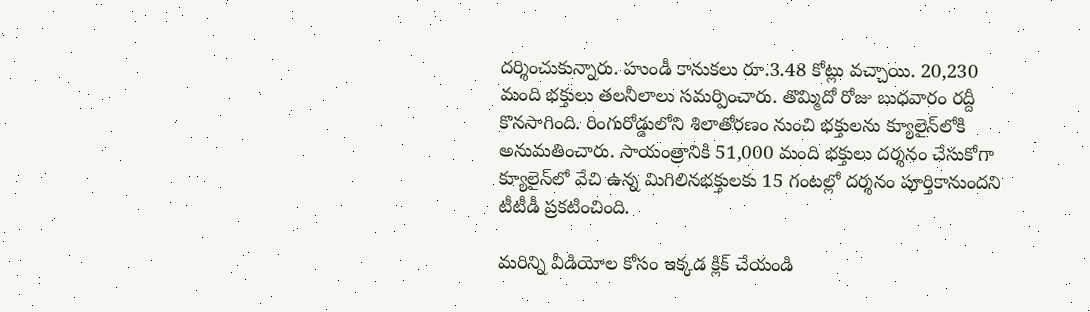దర్శించుకున్నారు. హుండీ కానుకలు రూ.3.48 కోట్లు వచ్చాయి. 20,230 మంది భక్తులు తలనీలాలు సమర్పించారు. తొమ్మిదో రోజు బుధవారం రద్దీ కొనసాగింది. రింగురోడ్డులోని శిలాతోరణం నుంచి భక్తులను క్యూలైన్‌లోకి అనుమతించారు. సాయంత్రానికి 51,000 మంది భక్తులు దర్శనం చేసుకోగా క్యూలైన్‌లో వేచి ఉన్న మిగిలినభక్తులకు 15 గంటల్లో దర్శనం పూర్తికానుందని టీటీడీ ప్రకటించింది.

మరిన్ని వీడియోల కోసం ఇక్కడ క్లిక్ చేయండి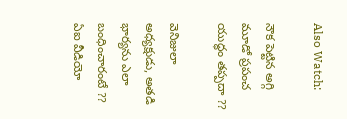Also Watch:

నౌక పెట్టిన అగ్గి మూడో ప్రపంచ యుద్ధం తప్పదా ??

వెనిజులా అధ్యక్షుడు, అతడి భార్యను ఎలా బంధించారంటే ?? ఏఐ వీడియో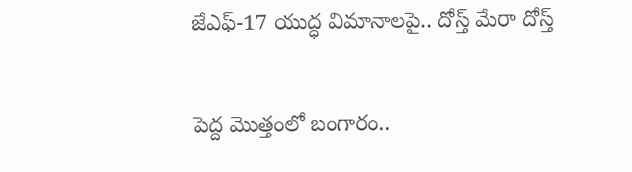జేఎఫ్‌-17 యుద్ధ విమానాలపై.. దోస్త్‌ మేరా దోస్త్‌

పెద్ద మొత్తంలో బంగారం..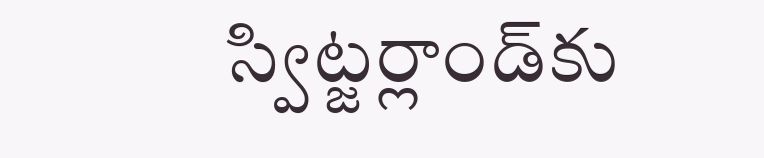స్విట్జర్లాండ్‌కు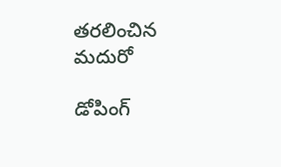తరలించిన మదురో

డోపింగ్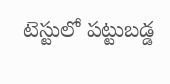టెస్టులో పట్టుబడ్డ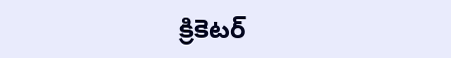క్రికెటర్‌